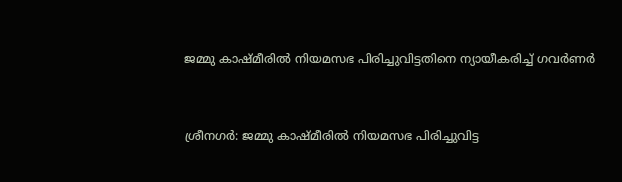ജമ്മു കാഷ്മീരില്‍ നിയമസഭ പിരിച്ചുവിട്ടതിനെ ന്യായീകരിച്ച്‌ ഗവര്‍ണര്‍


ശ്രീനഗര്‍: ജമ്മു കാഷ്മീരില്‍ നിയമസഭ പിരിച്ചുവിട്ട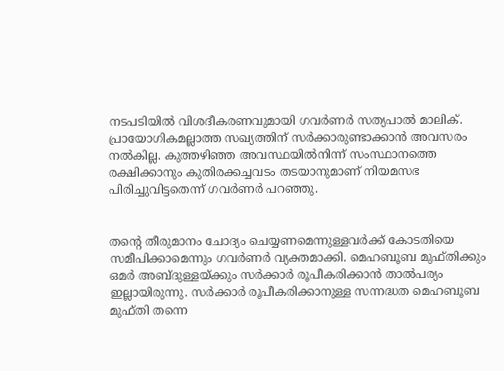നടപടിയില്‍ വിശദീകരണവുമായി ഗവര്‍ണര്‍ സത്യപാല്‍ മാലിക്. പ്രായോഗികമല്ലാത്ത സഖ്യത്തിന് സര്‍ക്കാരുണ്ടാക്കാന്‍ അവസരം നല്‍കില്ല. കുത്തഴിഞ്ഞ അവസ്ഥയില്‍നിന്ന് സംസ്ഥാനത്തെ രക്ഷിക്കാനും കുതിരക്കച്ചവടം തടയാനുമാണ് നിയമസഭ പിരിച്ചുവിട്ടതെന്ന് ഗവര്‍ണര്‍ പറഞ്ഞു.


തന്‍റെ തീരുമാനം ചോദ്യം ചെയ്യണമെന്നുള്ളവര്‍ക്ക് കോടതിയെ സമീപിക്കാമെന്നും ഗവര്‍ണര്‍ വ്യക്തമാക്കി. മെഹബൂബ മുഫ്തിക്കും ഒമര്‍ അബ്ദുള്ളയ്ക്കും സര്‍ക്കാര്‍ രൂപീകരിക്കാന്‍ താല്‍പര്യം ഇല്ലായിരുന്നു. സര്‍ക്കാര്‍ രൂപീകരിക്കാനുള്ള സന്നദ്ധത മെഹബൂബ മുഫ്തി തന്നെ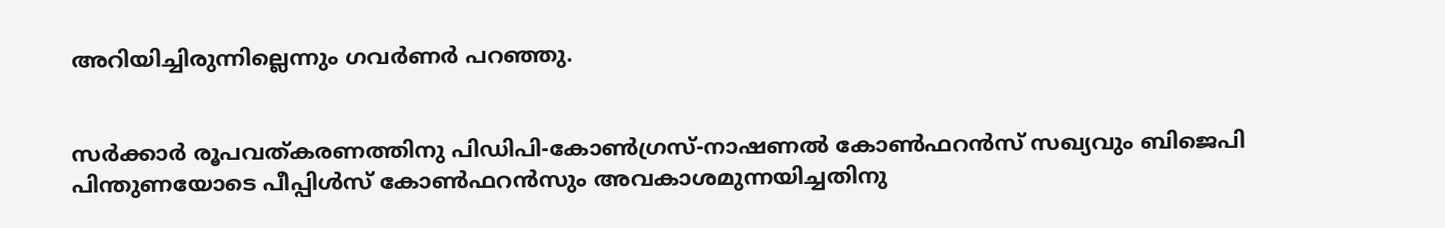അറിയിച്ചിരുന്നില്ലെന്നും ഗവര്‍ണര്‍ പറഞ്ഞു.


സര്‍ക്കാര്‍ രൂപവത്കരണത്തിനു പിഡിപി-കോണ്‍ഗ്രസ്-നാഷണല്‍ കോണ്‍ഫറന്‍സ് സഖ്യവും ബിജെപി പിന്തുണയോടെ പീപ്പിള്‍സ് കോണ്‍ഫറന്‍സും അവകാശമുന്നയിച്ചതിനു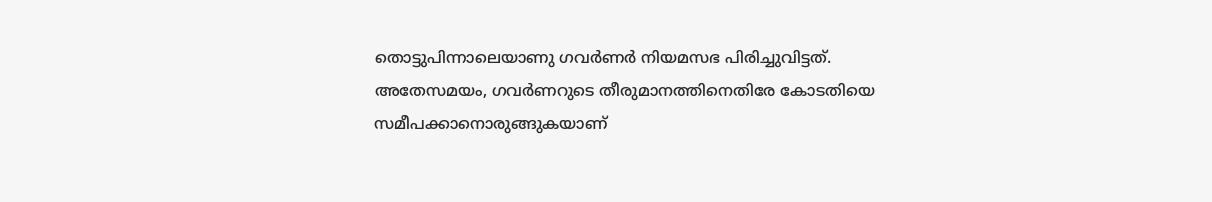തൊട്ടുപിന്നാലെയാണു ഗവര്‍ണര്‍ നിയമസഭ പിരിച്ചുവിട്ടത്. അതേസമയം, ഗവര്‍ണറുടെ തീരുമാനത്തിനെതിരേ കോടതിയെ സമീപക്കാനൊരുങ്ങുകയാണ്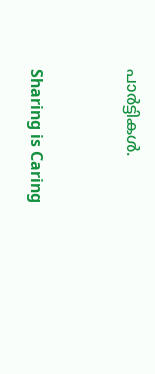പാര്‍ട്ടികള്‍.



Sharing is Caring